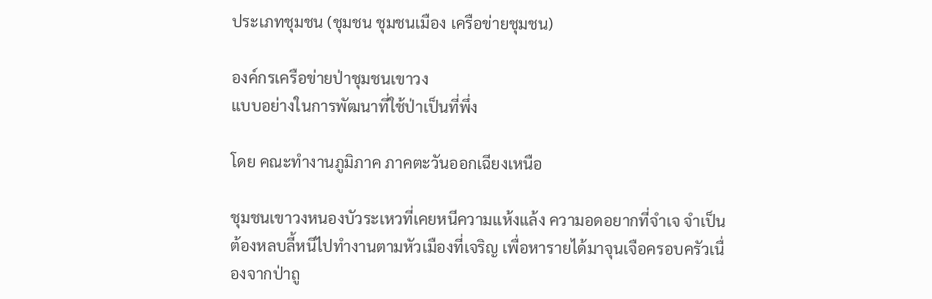ประเภทชุมชน (ชุมชน ชุมชนเมือง เครือข่ายชุมชน)

องค์กรเครือข่ายป่าชุมชนเขาวง
แบบอย่างในการพัฒนาที่ใช้ป่าเป็นที่พึ่ง

โดย คณะทำงานภูมิภาค ภาคตะวันออกเฉียงเหนือ

ชุมชนเขาวงหนองบัวระเหวที่เคยหนีความแห้งแล้ง ความอดอยากที่จำเจ จำเป็นต้องหลบลี้หนีไปทำงานตามหัวเมืองที่เจริญ เพื่อหารายได้มาจุนเจือครอบครัวเนื่องจากป่าถู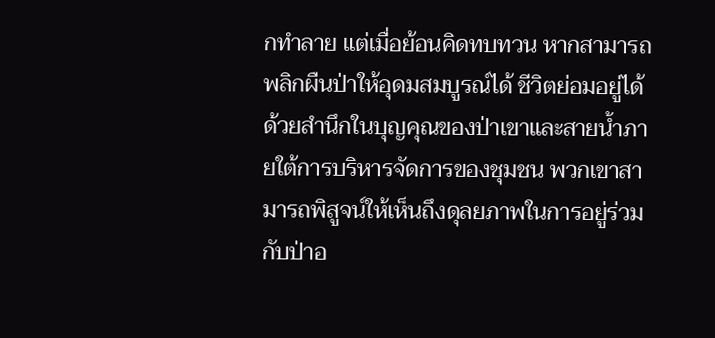กทำลาย แต่เมื่อย้อนคิดทบทวน หากสามารถพลิกผืนป่าให้อุดมสมบูรณ์ได้ ชีวิตย่อมอยู่ได้ ด้วยสำนึกในบุญคุณของป่าเขาและสายน้ำภายใต้การบริหารจัดการของชุมชน พวกเขาสามารถพิสูจน์ให้เห็นถึงดุลยภาพในการอยู่ร่วมกับป่าอ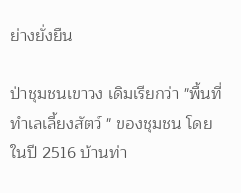ย่างยั่งยืน

ป่าชุมชนเขาวง เดิมเรียกว่า "พื้นที่ทำเลเลี้ยงสัตว์ " ของชุมชน โดยในปี 2516 บ้านท่า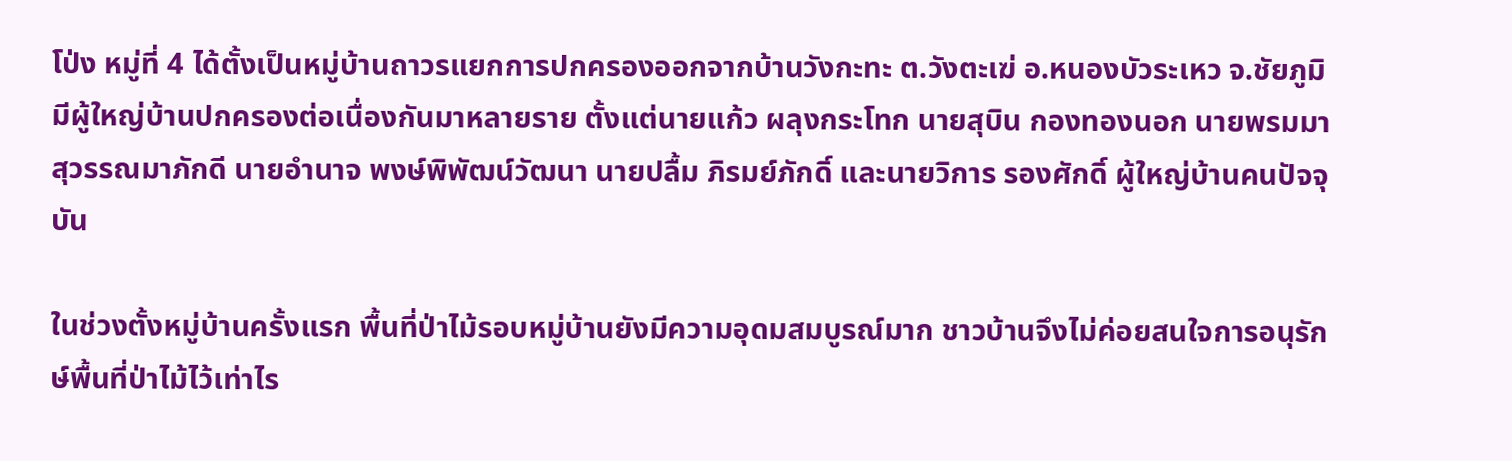โป่ง หมู่ที่ 4 ได้ตั้งเป็นหมู่บ้านถาวรแยกการปกครองออกจากบ้านวังกะทะ ต.วังตะเฆ่ อ.หนองบัวระเหว จ.ชัยภูมิ มีผู้ใหญ่บ้านปกครองต่อเนื่องกันมาหลายราย ตั้งแต่นายแก้ว ผลุงกระโทก นายสุบิน กองทองนอก นายพรมมา สุวรรณมาภักดี นายอำนาจ พงษ์พิพัฒน์วัฒนา นายปลื้ม ภิรมย์ภักดิ์ และนายวิการ รองศักดิ์ ผู้ใหญ่บ้านคนปัจจุบัน

ในช่วงตั้งหมู่บ้านครั้งแรก พื้นที่ป่าไม้รอบหมู่บ้านยังมีความอุดมสมบูรณ์มาก ชาวบ้านจึงไม่ค่อยสนใจการอนุรักษ์พื้นที่ป่าไม้ไว้เท่าไร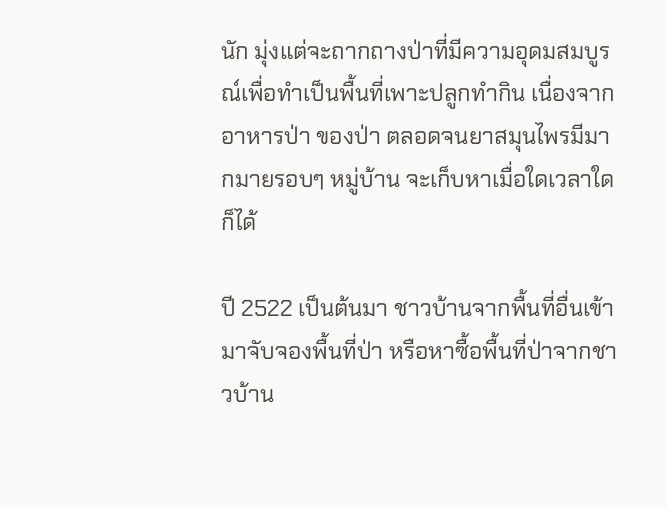นัก มุ่งแต่จะถากถางป่าที่มีความอุดมสมบูรณ์เพื่อทำเป็นพื้นที่เพาะปลูกทำกิน เนื่องจากอาหารป่า ของป่า ตลอดจนยาสมุนไพรมีมากมายรอบๆ หมู่บ้าน จะเก็บหาเมื่อใดเวลาใดก็ได้

ปี 2522 เป็นต้นมา ชาวบ้านจากพื้นที่อื่นเข้ามาจับจองพื้นที่ป่า หรือหาซื้อพื้นที่ป่าจากชาวบ้าน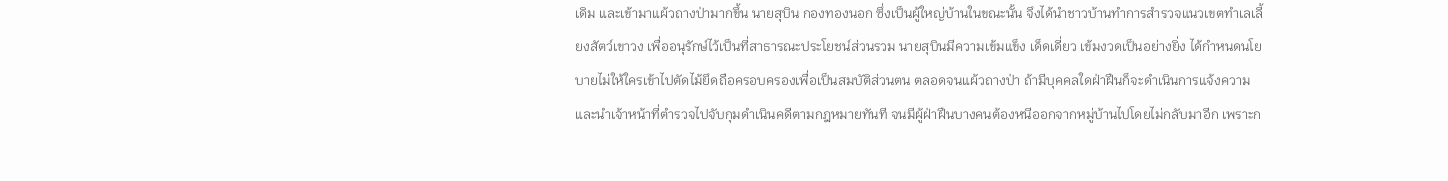เดิม และเข้ามาแผ้วถางป่ามากขึ้น นายสุบิน กองทองนอก ซึ่งเป็นผู้ใหญ่บ้านในขณะนั้น จึงได้นำชาวบ้านทำการสำรวจแนวเขตทำเลเลี้ยงสัตว์เขาวง เพื่ออนุรักษ์ไว้เป็นที่สาธารณะประโยชน์ส่วนรวม นายสุบินมีความเข้มแข็ง เด็ดเดี่ยว เข้มงวดเป็นอย่างยิ่ง ได้กำหนดนโยบายไม่ให้ใครเข้าไปตัดไม้ยึดถือครอบครองเพื่อเป็นสมบัติส่วนตน ตลอดจนแผ้วถางป่า ถ้ามีบุคคลใดฝ่าฝืนก็จะดำเนินการแจ้งความและนำเจ้าหน้าที่ตำรวจไปจับกุมดำเนินคดีตามกฎหมายทันที จนมีผู้ฝ่าฝืนบางคนต้องหนีออกจากหมู่บ้านไปโดยไม่กลับมาอีก เพราะก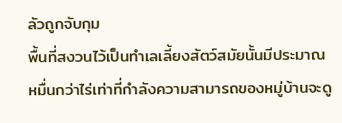ลัวถูกจับกุม
พื้นที่สงวนไว้เป็นทำเลเลี้ยงสัตว์สมัยนั้นมีประมาณหมื่นกว่าไร่เท่าที่กำลังความสามารถของหมู่บ้านจะดู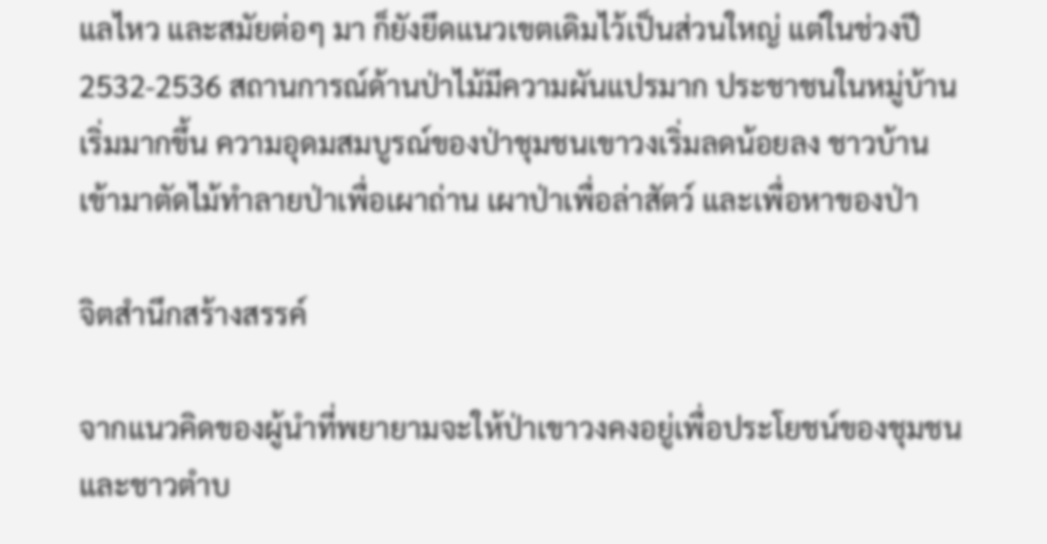แลไหว และสมัยต่อๆ มา ก็ยังยึดแนวเขตเดิมไว้เป็นส่วนใหญ่ แต่ในช่วงปี 2532-2536 สถานการณ์ด้านป่าไม้มีความผันแปรมาก ประชาชนในหมู่บ้านเริ่มมากขึ้น ความอุดมสมบูรณ์ของป่าชุมชนเขาวงเริ่มลดน้อยลง ชาวบ้านเข้ามาตัดไม้ทำลายป่าเพื่อเผาถ่าน เผาป่าเพื่อล่าสัตว์ และเพื่อหาของป่า

จิตสำนึกสร้างสรรค์

จากแนวคิดของผู้นำที่พยายามจะให้ป่าเขาวงคงอยู่เพื่อประโยชน์ของชุมชน และชาวตำบ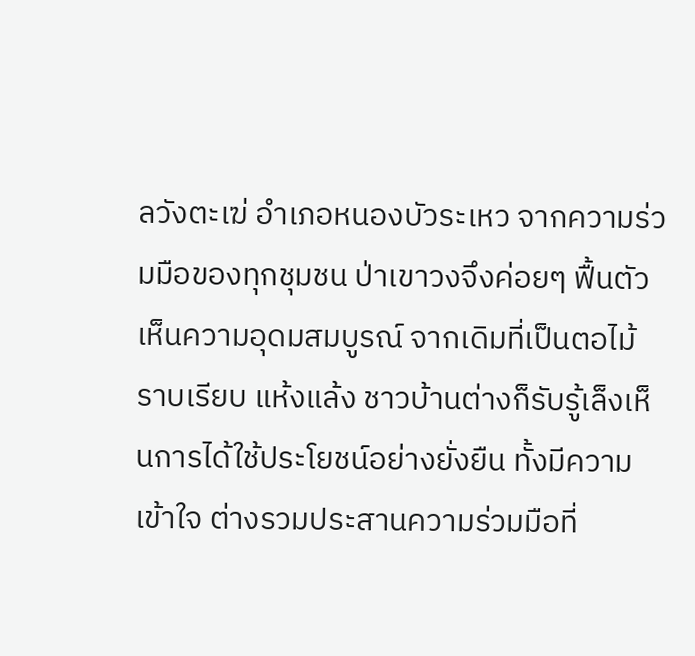ลวังตะเฆ่ อำเภอหนองบัวระเหว จากความร่วมมือของทุกชุมชน ป่าเขาวงจึงค่อยๆ ฟื้นตัวเห็นความอุดมสมบูรณ์ จากเดิมที่เป็นตอไม้ ราบเรียบ แห้งแล้ง ชาวบ้านต่างก็รับรู้เล็งเห็นการได้ใช้ประโยชน์อย่างยั่งยืน ทั้งมีความเข้าใจ ต่างรวมประสานความร่วมมือที่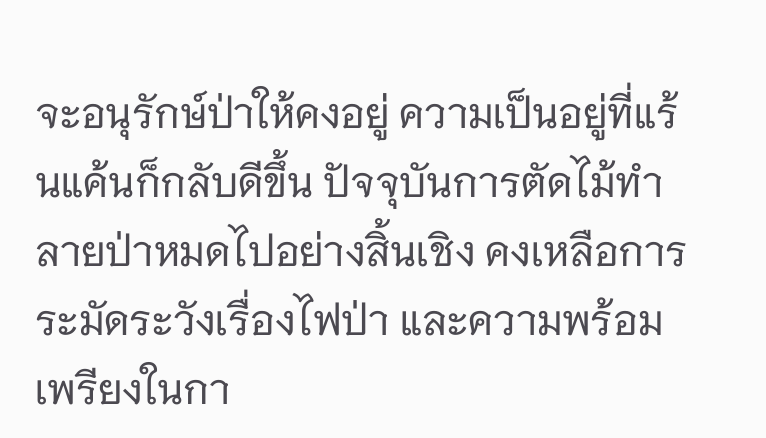จะอนุรักษ์ป่าให้คงอยู่ ความเป็นอยู่ที่แร้นแค้นก็กลับดีขึ้น ปัจจุบันการตัดไม้ทำลายป่าหมดไปอย่างสิ้นเชิง คงเหลือการระมัดระวังเรื่องไฟป่า และความพร้อมเพรียงในกา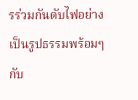รร่วมกันดับไฟอย่างเป็นรูปธรรมพร้อมๆ กับ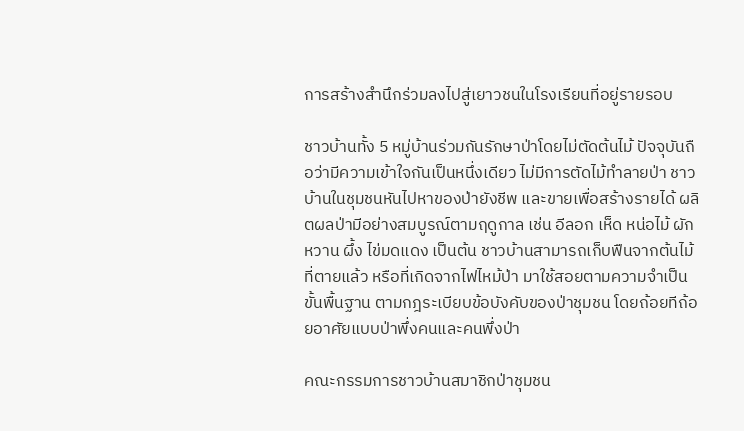การสร้างสำนึกร่วมลงไปสู่เยาวชนในโรงเรียนที่อยู่รายรอบ

ชาวบ้านทั้ง 5 หมู่บ้านร่วมกันรักษาป่าโดยไม่ตัดต้นไม้ ปัจจุบันถือว่ามีความเข้าใจกันเป็นหนึ่งเดียว ไม่มีการตัดไม้ทำลายป่า ชาวบ้านในชุมชนหันไปหาของป่ายังชีพ และขายเพื่อสร้างรายได้ ผลิตผลป่ามีอย่างสมบูรณ์ตามฤดูกาล เช่น อีลอก เห็ด หน่อไม้ ผักหวาน ผึ้ง ไข่มดแดง เป็นต้น ชาวบ้านสามารถเก็บฟืนจากต้นไม้ที่ตายแล้ว หรือที่เกิดจากไฟไหม้ป่า มาใช้สอยตามความจำเป็นขั้นพื้นฐาน ตามกฎระเบียบข้อบังคับของป่าชุมชน โดยถ้อยทีถ้อยอาศัยแบบป่าพึ่งคนและคนพึ่งป่า

คณะกรรมการชาวบ้านสมาชิกป่าชุมชน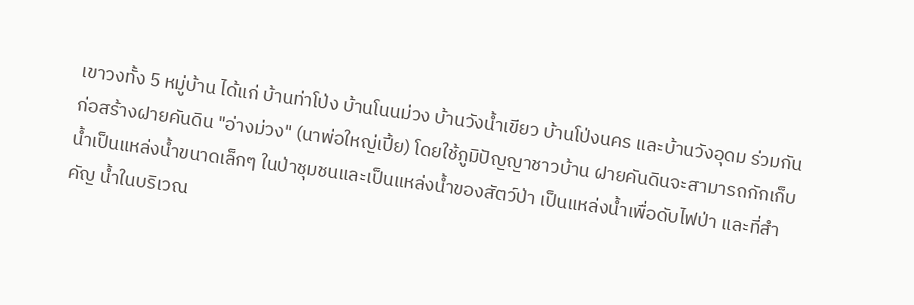เขาวงทั้ง 5 หมู่บ้าน ได้แก่ บ้านท่าโป่ง บ้านโนนม่วง บ้านวังน้ำเขียว บ้านโป่งนคร และบ้านวังอุดม ร่วมกันก่อสร้างฝายคันดิน "อ่างม่วง" (นาพ่อใหญ่เปี้ย) โดยใช้ภูมิปัญญาชาวบ้าน ฝายคันดินจะสามารถกักเก็บน้ำเป็นแหล่งน้ำขนาดเล็กๆ ในป่าชุมชนและเป็นแหล่งน้ำของสัตว์ป่า เป็นแหล่งน้ำเพื่อดับไฟป่า และที่สำคัญ น้ำในบริเวณ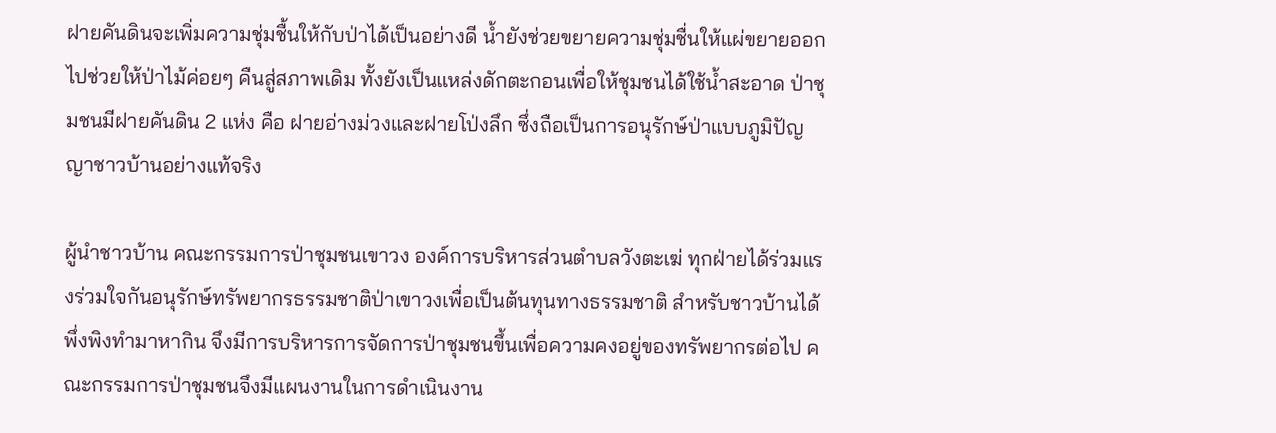ฝายคันดินจะเพิ่มความชุ่มชื้นให้กับป่าได้เป็นอย่างดี น้ำยังช่วยขยายความชุ่มชื่นให้แผ่ขยายออกไปช่วยให้ป่าไม้ค่อยๆ คืนสู่สภาพเดิม ทั้งยังเป็นแหล่งดักตะกอนเพื่อให้ชุมชนได้ใช้น้ำสะอาด ป่าชุมชนมีฝายคันดิน 2 แห่ง คือ ฝายอ่างม่วงและฝายโป่งลึก ซึ่งถือเป็นการอนุรักษ์ป่าแบบภูมิปัญญาชาวบ้านอย่างแท้จริง

ผู้นำชาวบ้าน คณะกรรมการป่าชุมชนเขาวง องค์การบริหารส่วนตำบลวังตะเฆ่ ทุกฝ่ายได้ร่วมแรงร่วมใจกันอนุรักษ์ทรัพยากรธรรมชาติป่าเขาวงเพื่อเป็นต้นทุนทางธรรมชาติ สำหรับชาวบ้านได้พึ่งพิงทำมาหากิน จึงมีการบริหารการจัดการป่าชุมชนขึ้นเพื่อความคงอยู่ของทรัพยากรต่อไป คณะกรรมการป่าชุมชนจึงมีแผนงานในการดำเนินงาน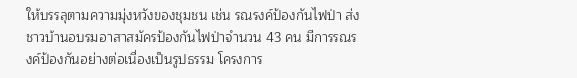ให้บรรลุตามความมุ่งหวังของชุมชน เช่น รณรงค์ป้องกันไฟป่า ส่งชาวบ้านอบรมอาสาสมัครป้องกันไฟป่าจำนวน 43 คน มีการรณรงค์ป้องกันอย่างต่อเนื่องเป็นรูปธรรม โครงการ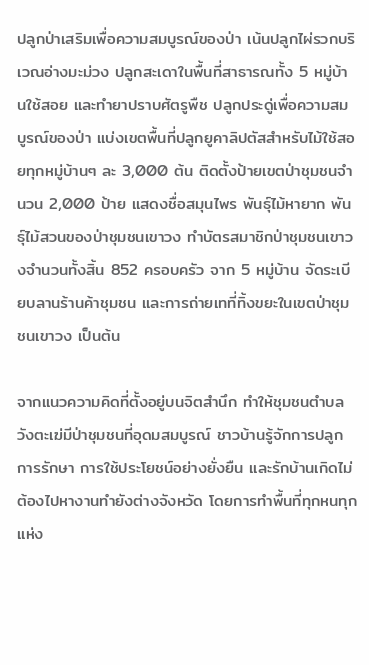ปลูกป่าเสริมเพื่อความสมบูรณ์ของป่า เน้นปลูกไผ่รวกบริเวณอ่างมะม่วง ปลูกสะเดาในพื้นที่สาธารณทั้ง 5 หมู่บ้านใช้สอย และทำยาปราบศัตรูพืช ปลูกประดู่เพื่อความสมบูรณ์ของป่า แบ่งเขตพื้นที่ปลูกยูคาลิปตัสสำหรับไม้ใช้สอยทุกหมู่บ้านๆ ละ 3,000 ต้น ติดตั้งป้ายเขตป่าชุมชนจำนวน 2,000 ป้าย แสดงชื่อสมุนไพร พันธุ์ไม้หายาก พันธุ์ไม้สวนของป่าชุมชนเขาวง ทำบัตรสมาชิกป่าชุมชนเขาวงจำนวนทั้งสิ้น 852 ครอบครัว จาก 5 หมู่บ้าน จัดระเบียบลานร้านค้าชุมชน และการถ่ายเทที่ทิ้งขยะในเขตป่าชุมชนเขาวง เป็นต้น

จากแนวความคิดที่ตั้งอยู่บนจิตสำนึก ทำให้ชุมชนตำบลวังตะเฆ่มีป่าชุมชนที่อุดมสมบูรณ์ ชาวบ้านรู้จักการปลูก การรักษา การใช้ประโยชน์อย่างยั่งยืน และรักบ้านเกิดไม่ต้องไปหางานทำยังต่างจังหวัด โดยการทำพื้นที่ทุกหนทุกแห่ง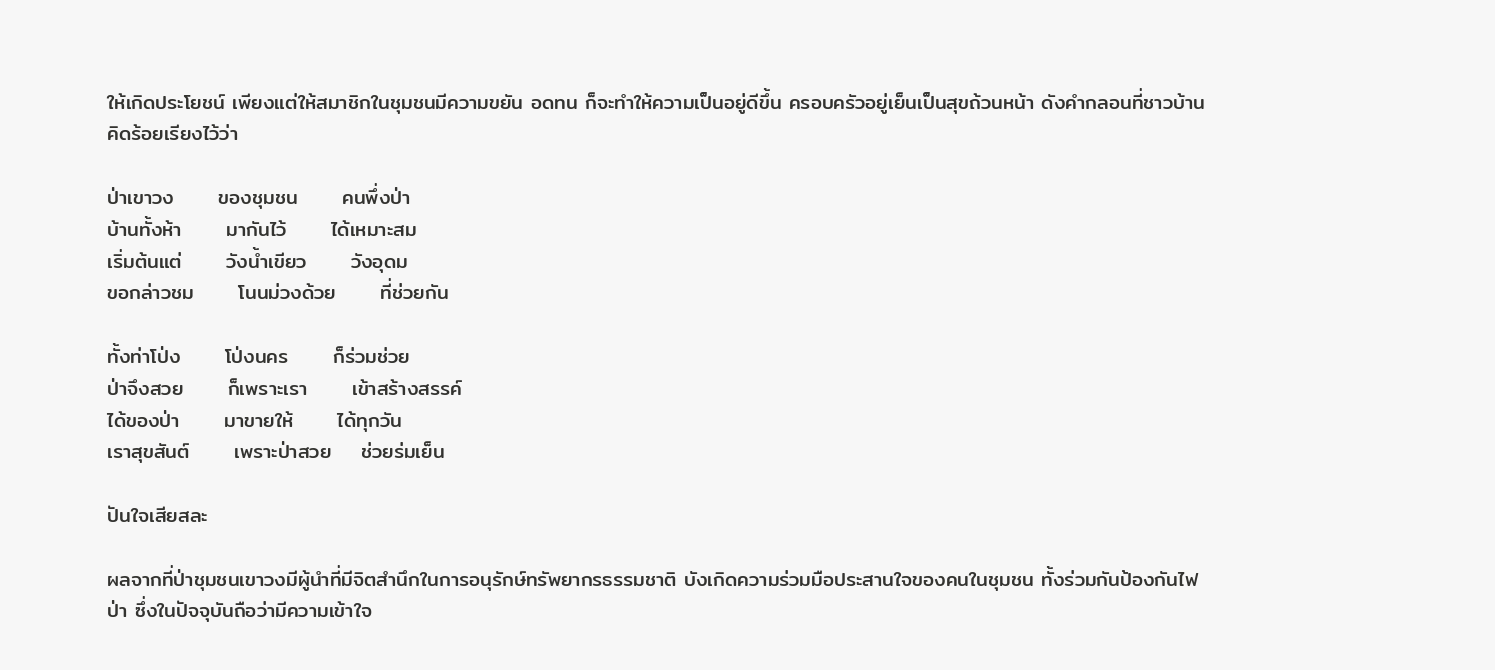ให้เกิดประโยชน์ เพียงแต่ให้สมาชิกในชุมชนมีความขยัน อดทน ก็จะทำให้ความเป็นอยู่ดีขึ้น ครอบครัวอยู่เย็นเป็นสุขถ้วนหน้า ดังคำกลอนที่ชาวบ้านคิดร้อยเรียงไว้ว่า

ป่าเขาวง      ของชุมชน      คนพึ่งป่า
บ้านทั้งห้า      มากันไว้      ได้เหมาะสม
เริ่มต้นแต่      วังน้ำเขียว      วังอุดม
ขอกล่าวชม      โนนม่วงด้วย      ที่ช่วยกัน

ทั้งท่าโป่ง      โป่งนคร      ก็ร่วมช่วย
ป่าจึงสวย      ก็เพราะเรา      เข้าสร้างสรรค์
ได้ของป่า      มาขายให้      ได้ทุกวัน
เราสุขสันต์      เพราะป่าสวย    ช่วยร่มเย็น

ปันใจเสียสละ

ผลจากที่ป่าชุมชนเขาวงมีผู้นำที่มีจิตสำนึกในการอนุรักษ์ทรัพยากรธรรมชาติ บังเกิดความร่วมมือประสานใจของคนในชุมชน ทั้งร่วมกันป้องกันไฟป่า ซึ่งในปัจจุบันถือว่ามีความเข้าใจ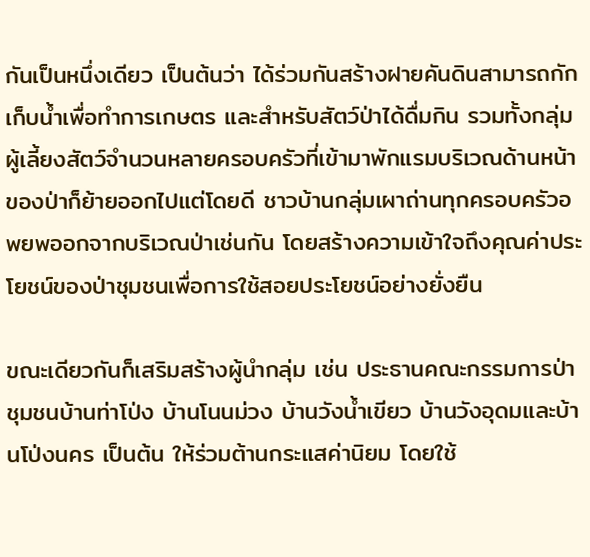กันเป็นหนึ่งเดียว เป็นต้นว่า ได้ร่วมกันสร้างฝายคันดินสามารถกักเก็บน้ำเพื่อทำการเกษตร และสำหรับสัตว์ป่าได้ดื่มกิน รวมทั้งกลุ่มผู้เลี้ยงสัตว์จำนวนหลายครอบครัวที่เข้ามาพักแรมบริเวณด้านหน้าของป่าก็ย้ายออกไปแต่โดยดี ชาวบ้านกลุ่มเผาถ่านทุกครอบครัวอพยพออกจากบริเวณป่าเช่นกัน โดยสร้างความเข้าใจถึงคุณค่าประโยชน์ของป่าชุมชนเพื่อการใช้สอยประโยชน์อย่างยั่งยืน

ขณะเดียวกันก็เสริมสร้างผู้นำกลุ่ม เช่น ประธานคณะกรรมการป่าชุมชนบ้านท่าโป่ง บ้านโนนม่วง บ้านวังน้ำเขียว บ้านวังอุดมและบ้านโป่งนคร เป็นต้น ให้ร่วมต้านกระแสค่านิยม โดยใช้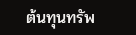ต้นทุนทรัพ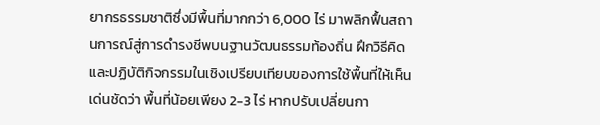ยากรธรรมชาติซึ่งมีพื้นที่มากกว่า 6,000 ไร่ มาพลิกฟื้นสถานการณ์สู่การดำรงชีพบนฐานวัฒนธรรมท้องถิ่น ฝึกวิธีคิด และปฏิบัติกิจกรรมในเชิงเปรียบเทียบของการใช้พื้นที่ให้เห็นเด่นชัดว่า พื้นที่น้อยเพียง 2-3 ไร่ หากปรับเปลี่ยนกา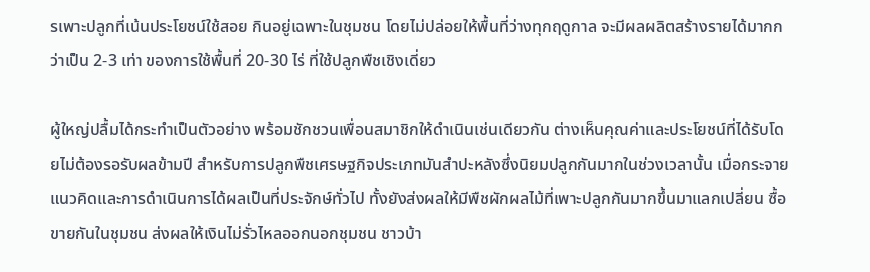รเพาะปลูกที่เน้นประโยชน์ใช้สอย กินอยู่เฉพาะในชุมชน โดยไม่ปล่อยให้พื้นที่ว่างทุกฤดูกาล จะมีผลผลิตสร้างรายได้มากกว่าเป็น 2-3 เท่า ของการใช้พื้นที่ 20-30 ไร่ ที่ใช้ปลูกพืชเชิงเดี่ยว

ผู้ใหญ่ปลื้มได้กระทำเป็นตัวอย่าง พร้อมชักชวนเพื่อนสมาชิกให้ดำเนินเช่นเดียวกัน ต่างเห็นคุณค่าและประโยชน์ที่ได้รับโดยไม่ต้องรอรับผลข้ามปี สำหรับการปลูกพืชเศรษฐกิจประเภทมันสำปะหลังซึ่งนิยมปลูกกันมากในช่วงเวลานั้น เมื่อกระจายแนวคิดและการดำเนินการได้ผลเป็นที่ประจักษ์ทั่วไป ทั้งยังส่งผลให้มีพืชผักผลไม้ที่เพาะปลูกกันมากขึ้นมาแลกเปลี่ยน ซื้อขายกันในชุมชน ส่งผลให้เงินไม่รั่วไหลออกนอกชุมชน ชาวบ้า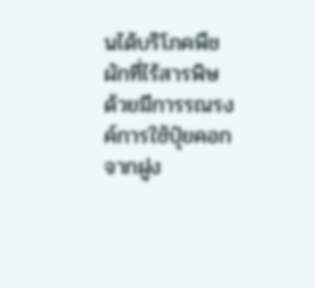นได้บริโภคพืชผักที่ไร้สารพิษ ด้วยมีการรณรงค์การใช้ปุ๋ยคอกจากฝูง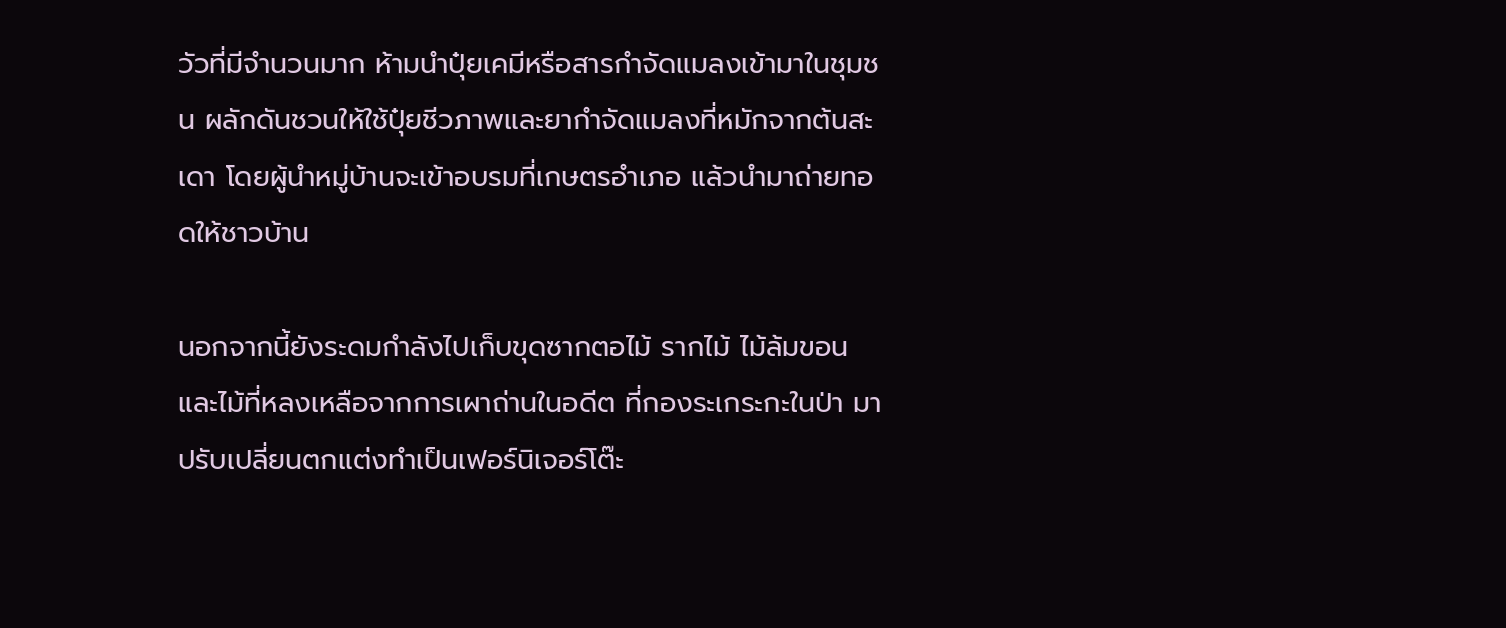วัวที่มีจำนวนมาก ห้ามนำปุ๋ยเคมีหรือสารกำจัดแมลงเข้ามาในชุมชน ผลักดันชวนให้ใช้ปุ๋ยชีวภาพและยากำจัดแมลงที่หมักจากต้นสะเดา โดยผู้นำหมู่บ้านจะเข้าอบรมที่เกษตรอำเภอ แล้วนำมาถ่ายทอดให้ชาวบ้าน

นอกจากนี้ยังระดมกำลังไปเก็บขุดซากตอไม้ รากไม้ ไม้ล้มขอน และไม้ที่หลงเหลือจากการเผาถ่านในอดีต ที่กองระเกระกะในป่า มาปรับเปลี่ยนตกแต่งทำเป็นเฟอร์นิเจอร์โต๊ะ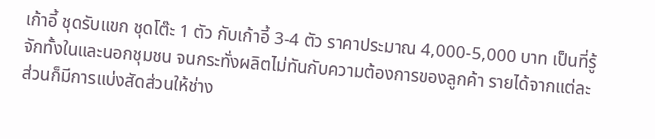เก้าอี้ ชุดรับแขก ชุดโต๊ะ 1 ตัว กับเก้าอี้ 3-4 ตัว ราคาประมาณ 4,000-5,000 บาท เป็นที่รู้จักทั้งในและนอกชุมชน จนกระทั่งผลิตไม่ทันกับความต้องการของลูกค้า รายได้จากแต่ละส่วนก็มีการแบ่งสัดส่วนให้ช่าง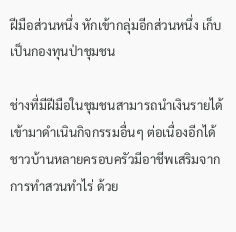ฝีมือส่วนหนึ่ง หักเข้ากลุ่มอีกส่วนหนึ่ง เก็บเป็นกองทุนป่าชุมชน

ช่างที่มีฝีมือในชุมชนสามารถนำเงินรายได้เข้ามาดำเนินกิจกรรมอื่นๆ ต่อเนื่องอีกได้ ชาวบ้านหลายครอบครัวมีอาชีพเสริมจากการทำสวนทำไร่ ด้วย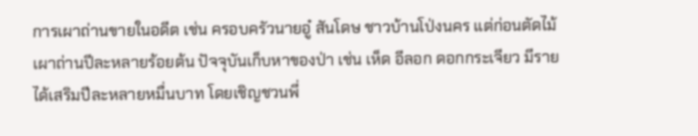การเผาถ่านขายในอดีต เช่น ครอบครัวนายอู๋ สันโดษ ชาวบ้านโป่งนคร แต่ก่อนตัดไม้เผาถ่านปีละหลายร้อยต้น ปัจจุบันเก็บหาของป่า เช่น เห็ด อีลอก ดอกกระเจียว มีรายได้เสริมปีละหลายหมื่นบาท โดยเชิญชวนพี่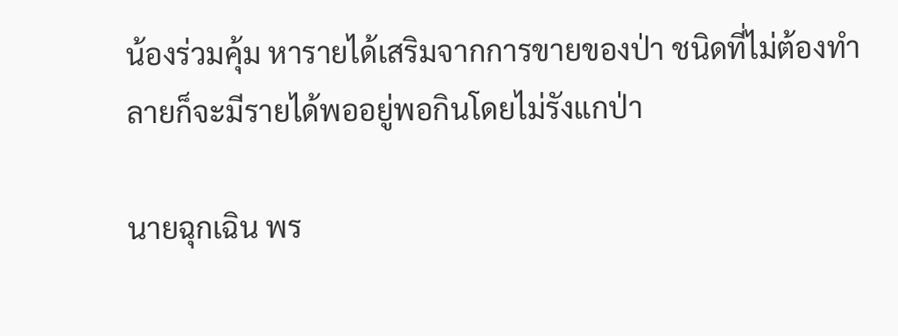น้องร่วมคุ้ม หารายได้เสริมจากการขายของป่า ชนิดที่ไม่ต้องทำลายก็จะมีรายได้พออยู่พอกินโดยไม่รังแกป่า

นายฉุกเฉิน พร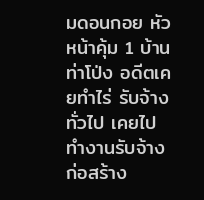มดอนกอย หัวหน้าคุ้ม 1 บ้านท่าโป่ง อดีตเคยทำไร่ รับจ้างทั่วไป เคยไปทำงานรับจ้างก่อสร้าง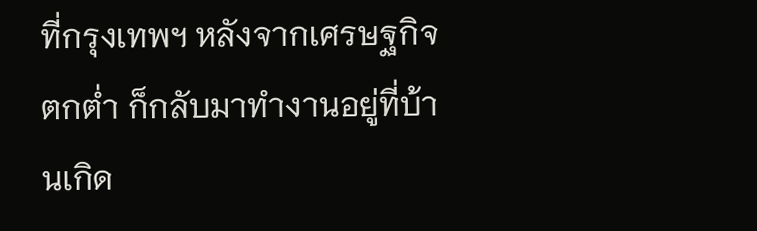ที่กรุงเทพฯ หลังจากเศรษฐกิจตกต่ำ ก็กลับมาทำงานอยู่ที่บ้านเกิด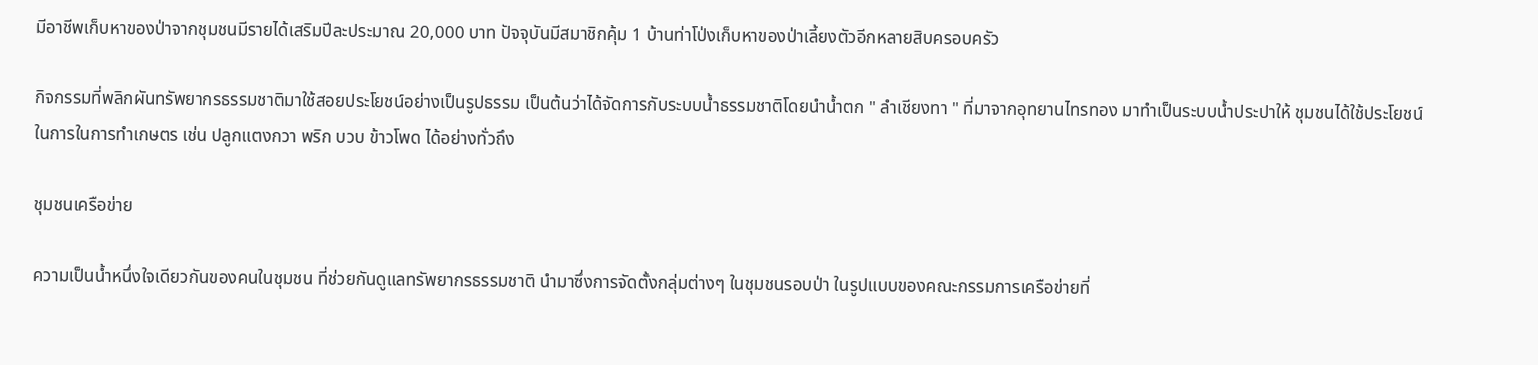มีอาชีพเก็บหาของป่าจากชุมชนมีรายได้เสริมปีละประมาณ 20,000 บาท ปัจจุบันมีสมาชิกคุ้ม 1 บ้านท่าโป่งเก็บหาของป่าเลี้ยงตัวอีกหลายสิบครอบครัว

กิจกรรมที่พลิกผันทรัพยากรธรรมชาติมาใช้สอยประโยชน์อย่างเป็นรูปธรรม เป็นต้นว่าได้จัดการกับระบบน้ำธรรมชาติโดยนำน้ำตก " ลำเชียงทา " ที่มาจากอุทยานไทรทอง มาทำเป็นระบบน้ำประปาให้ ชุมชนได้ใช้ประโยชน์ในการในการทำเกษตร เช่น ปลูกแตงกวา พริก บวบ ข้าวโพด ได้อย่างทั่วถึง

ชุมชนเครือข่าย

ความเป็นน้ำหนึ่งใจเดียวกันของคนในชุมชน ที่ช่วยกันดูแลทรัพยากรธรรมชาติ นำมาซึ่งการจัดตั้งกลุ่มต่างๆ ในชุมชนรอบป่า ในรูปแบบของคณะกรรมการเครือข่ายที่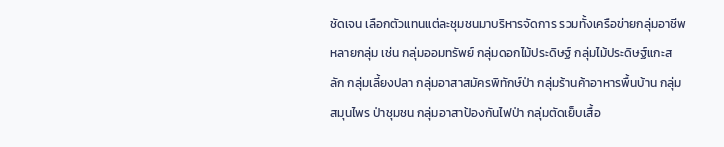ชัดเจน เลือกตัวแทนแต่ละชุมชนมาบริหารจัดการ รวมทั้งเครือข่ายกลุ่มอาชีพหลายกลุ่ม เช่น กลุ่มออมทรัพย์ กลุ่มดอกไม้ประดิษฐ์ กลุ่มไม้ประดิษฐ์แกะสลัก กลุ่มเลี้ยงปลา กลุ่มอาสาสมัครพิทักษ์ป่า กลุ่มร้านค้าอาหารพื้นบ้าน กลุ่มสมุนไพร ป่าชุมชน กลุ่มอาสาป้องกันไฟป่า กลุ่มตัดเย็บเสื้อ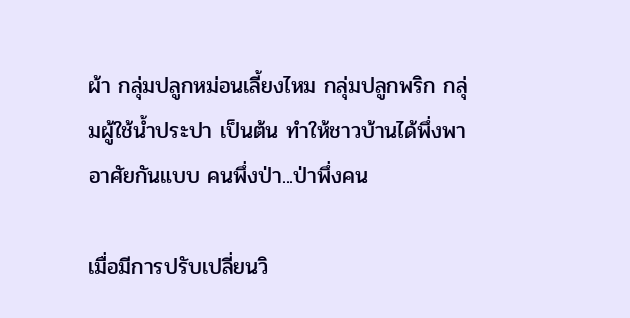ผ้า กลุ่มปลูกหม่อนเลี้ยงไหม กลุ่มปลูกพริก กลุ่มผู้ใช้น้ำประปา เป็นต้น ทำให้ชาวบ้านได้พึ่งพาอาศัยกันแบบ คนพึ่งป่า...ป่าพึ่งคน

เมื่อมีการปรับเปลี่ยนวิ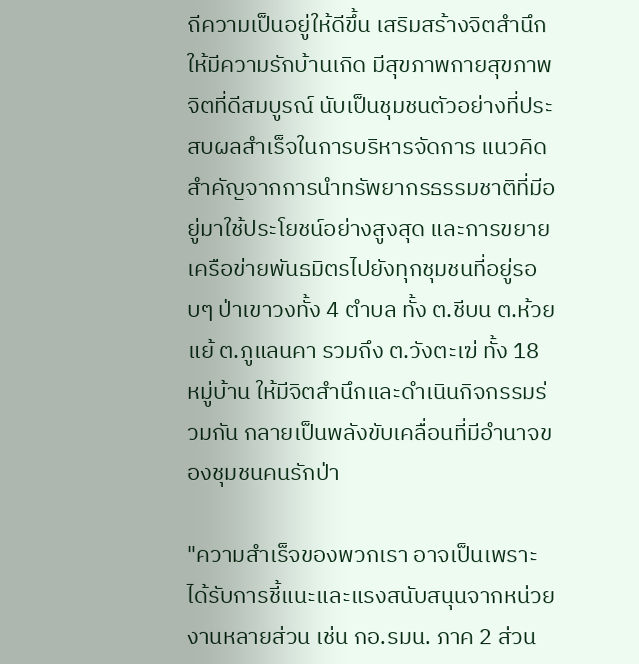ถีความเป็นอยู่ให้ดีขึ้น เสริมสร้างจิตสำนึกให้มีความรักบ้านเกิด มีสุขภาพกายสุขภาพจิตที่ดีสมบูรณ์ นับเป็นชุมชนตัวอย่างที่ประสบผลสำเร็จในการบริหารจัดการ แนวคิดสำคัญจากการนำทรัพยากรธรรมชาติที่มีอยู่มาใช้ประโยชน์อย่างสูงสุด และการขยายเครือข่ายพันธมิตรไปยังทุกชุมชนที่อยู่รอบๆ ป่าเขาวงทั้ง 4 ตำบล ทั้ง ต.ชีบน ต.ห้วยแย้ ต.ภูแลนคา รวมถึง ต.วังตะเฆ่ ทั้ง 18 หมู่บ้าน ให้มีจิตสำนึกและดำเนินกิจกรรมร่วมกัน กลายเป็นพลังขับเคลื่อนที่มีอำนาจของชุมชนคนรักป่า

"ความสำเร็จของพวกเรา อาจเป็นเพราะได้รับการชี้แนะและแรงสนับสนุนจากหน่วยงานหลายส่วน เช่น กอ.รมน. ภาค 2 ส่วน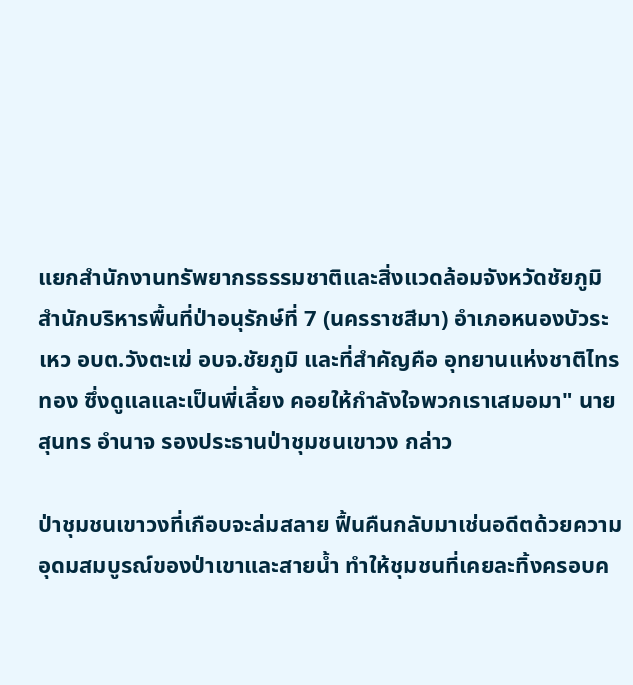แยกสำนักงานทรัพยากรธรรมชาติและสิ่งแวดล้อมจังหวัดชัยภูมิ สำนักบริหารพื้นที่ป่าอนุรักษ์ที่ 7 (นครราชสีมา) อำเภอหนองบัวระเหว อบต.วังตะเฆ่ อบจ.ชัยภูมิ และที่สำคัญคือ อุทยานแห่งชาติไทรทอง ซึ่งดูแลและเป็นพี่เลี้ยง คอยให้กำลังใจพวกเราเสมอมา" นายสุนทร อำนาจ รองประธานป่าชุมชนเขาวง กล่าว

ป่าชุมชนเขาวงที่เกือบจะล่มสลาย ฟื้นคืนกลับมาเช่นอดีตด้วยความอุดมสมบูรณ์ของป่าเขาและสายน้ำ ทำให้ชุมชนที่เคยละทิ้งครอบค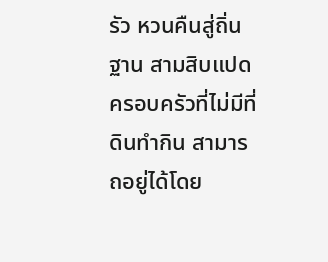รัว หวนคืนสู่ถิ่นฐาน สามสิบแปดครอบครัวที่ไม่มีที่ดินทำกิน สามารถอยู่ได้โดย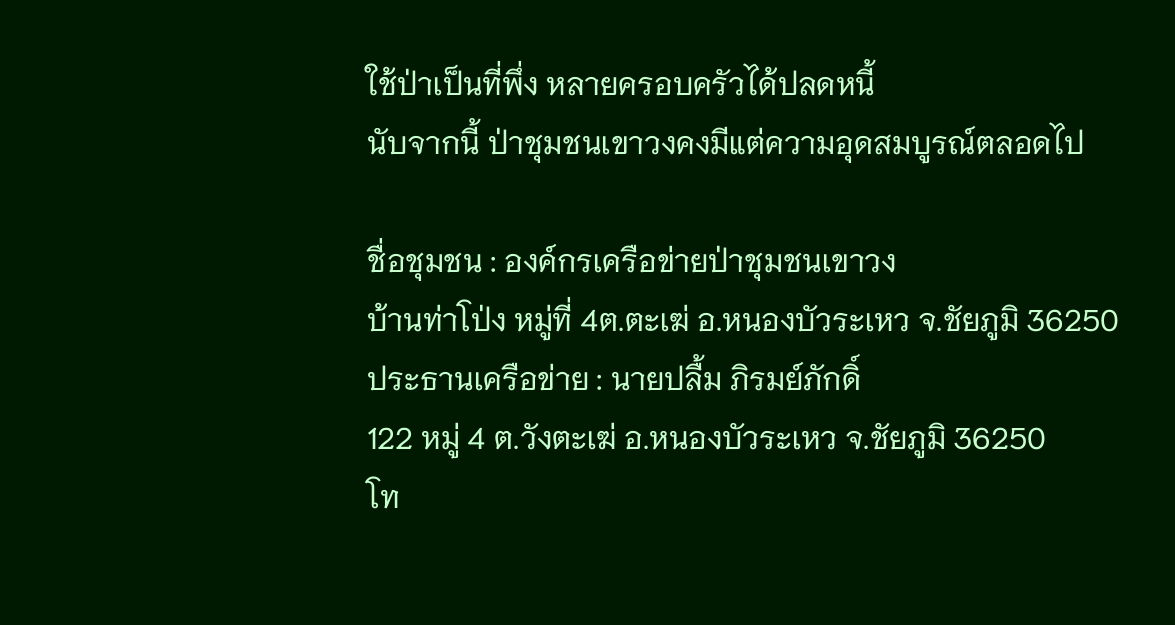ใช้ป่าเป็นที่พึ่ง หลายครอบครัวได้ปลดหนี้
นับจากนี้ ป่าชุมชนเขาวงคงมีแต่ความอุดสมบูรณ์ตลอดไป

ชื่อชุมชน : องค์กรเครือข่ายป่าชุมชนเขาวง
บ้านท่าโป่ง หมู่ที่ 4ต.ตะเฆ่ อ.หนองบัวระเหว จ.ชัยภูมิ 36250
ประธานเครือข่าย : นายปลื้ม ภิรมย์ภักดิ์
122 หมู่ 4 ต.วังตะเฆ่ อ.หนองบัวระเหว จ.ชัยภูมิ 36250
โท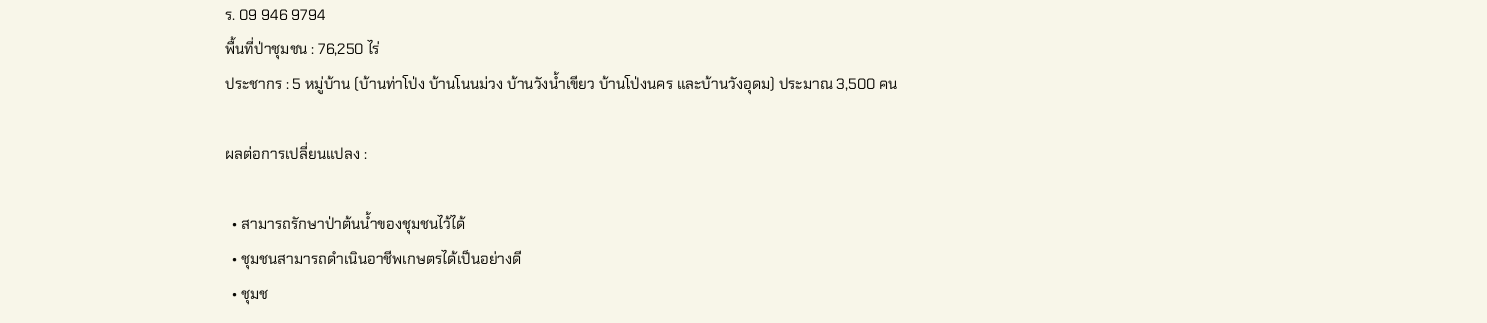ร. 09 946 9794
พื้นที่ป่าชุมชน : 76,250 ไร่
ประชากร : 5 หมู่บ้าน (บ้านท่าโป่ง บ้านโนนม่วง บ้านวังน้ำเขียว บ้านโป่งนคร และบ้านวังอุดม) ประมาณ 3,500 คน

ผลต่อการเปลี่ยนแปลง :

  • สามารถรักษาป่าต้นน้ำของชุมชนไว้ได้
  • ชุมชนสามารถดำเนินอาชีพเกษตรได้เป็นอย่างดี
  • ชุมช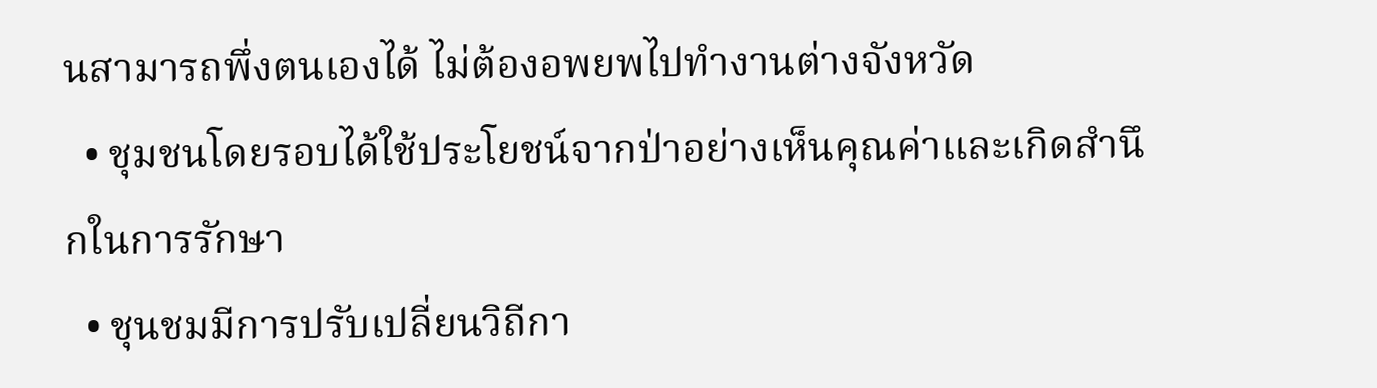นสามารถพึ่งตนเองได้ ไม่ต้องอพยพไปทำงานต่างจังหวัด
  • ชุมชนโดยรอบได้ใช้ประโยชน์จากป่าอย่างเห็นคุณค่าและเกิดสำนึกในการรักษา
  • ชุนชมมีการปรับเปลี่ยนวิถีกา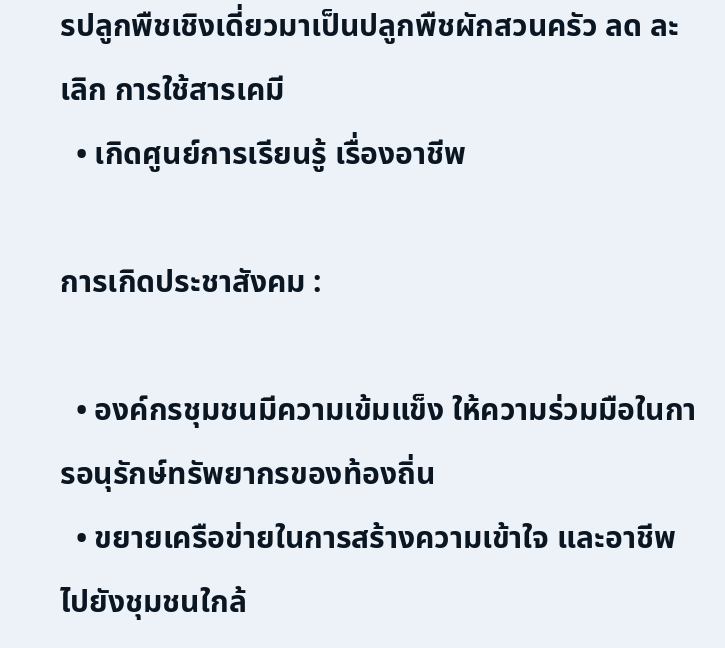รปลูกพืชเชิงเดี่ยวมาเป็นปลูกพืชผักสวนครัว ลด ละ เลิก การใช้สารเคมี
  • เกิดศูนย์การเรียนรู้ เรื่องอาชีพ

การเกิดประชาสังคม :

  • องค์กรชุมชนมีความเข้มแข็ง ให้ความร่วมมือในการอนุรักษ์ทรัพยากรของท้องถิ่น
  • ขยายเครือข่ายในการสร้างความเข้าใจ และอาชีพไปยังชุมชนใกล้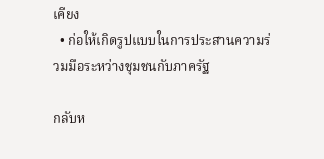เคียง
  • ก่อให้เกิดรูปแบบในการประสานความร่วมมือระหว่างชุมชนกับภาครัฐ

กลับห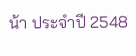น้า ประจำปี 2548